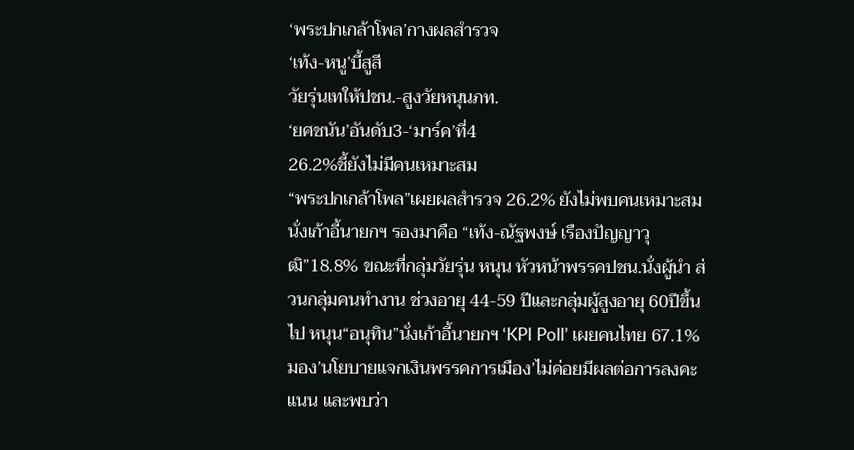‘พระปกเกล้าโพล’กางผลสำรวจ
‘เท้ง-หนู’บี้สูสี
วัยรุ่นเทให้ปชน.-สูงวัยหนุนภท.
‘ยศชนัน’อันดับ3-‘มาร์ค’ที่4
26.2%ชี้ยังไม่มีคนเหมาะสม
“พระปกเกล้าโพล”เผยผลสำรวจ 26.2% ยังไม่พบคนเหมาะสมนั่งเก้าอี้นายกฯ รองมาคือ “เท้ง-ณัฐพงษ์ เรืองปัญญาวุฒิ”18.8% ขณะที่กลุ่มวัยรุ่น หนุน หัวหน้าพรรคปชน.นั่งผู้นำ ส่วนกลุ่มคนทำงาน ช่วงอายุ 44-59 ปีและกลุ่มผู้สูงอายุ 60ปีขึ้นไป หนุน“อนุทิน”นั่งเก้าอี้นายกฯ ‘KPI Poll’ เผยคนไทย 67.1%มอง’นโยบายแจกเงินพรรคการเมือง’ไม่ค่อยมีผลต่อการลงคะแนน และพบว่า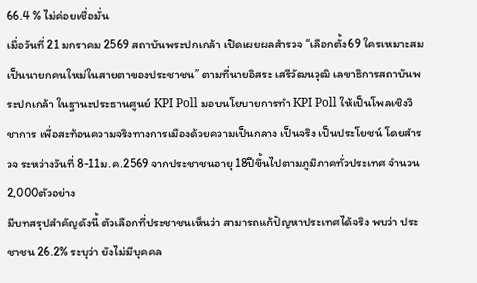66.4 % ไม่ค่อยเชื่อมั่น
เมื่อวันที่ 21 มกราคม 2569 สถาบันพระปกเกล้า เปิดเผยผลสำรวจ “เลือกตั้ง69 ใครเหมาะสมเป็นนายกคนใหม่ในสายตาของประชาชน” ตามที่นายอิสระ เสรีวัฒนวุฒิ เลขาธิการสถาบันพระปกเกล้า ในฐานะประธานศูนย์ KPI Poll มอบนโยบายการทำ KPI Poll ให้เป็นโพลเชิงวิชาการ เพื่อสะท้อนความจริงทางการเมืองด้วยความเป็นกลาง เป็นจริง เป็นประโยชน์ โดยสำรวจ ระหว่างวันที่ 8-11ม.ค.2569 จากประชาชนอายุ 18ปีขึ้นไปตามภูมิภาคทั่วประเทศ จำนวน 2,000ตัวอย่าง
มีบทสรุปสำคัญดังนี้ ตัวเลือกที่ประชาชนเห็นว่า สามารถแก้ปัญหาประเทศได้จริง พบว่า ประชาชน 26.2% ระบุว่า ยังไม่มีบุคคล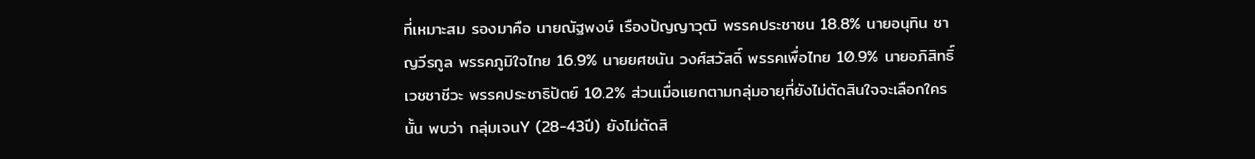ที่เหมาะสม รองมาคือ นายณัฐพงษ์ เรืองปัญญาวุฒิ พรรคประชาชน 18.8% นายอนุทิน ชาญวีรกูล พรรคภูมิใจไทย 16.9% นายยศชนัน วงศ์สวัสดิ์ พรรคเพื่อไทย 10.9% นายอภิสิทธิ์ เวชชาชีวะ พรรคประชาธิปัตย์ 10.2% ส่วนเมื่อแยกตามกลุ่มอายุที่ยังไม่ตัดสินใจจะเลือกใครนั้น พบว่า กลุ่มเจนY (28-43ปี) ยังไม่ตัดสิ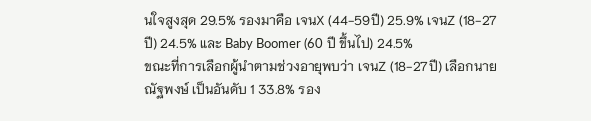นใจสูงสุด 29.5% รองมาคือ เจนX (44-59ปี) 25.9% เจนZ (18-27ปี) 24.5% และ Baby Boomer (60 ปี ขึ้นไป) 24.5%
ขณะที่การเลือกผู้นำตามช่วงอายุพบว่า เจนZ (18-27ปี) เลือกนายณัฐพงษ์ เป็นอันดับ 1 33.8% รอง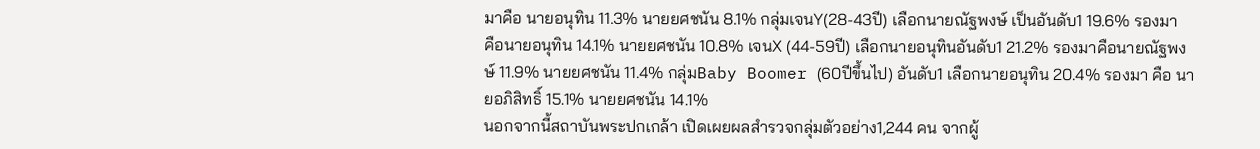มาคือ นายอนุทิน 11.3% นายยศชนัน 8.1% กลุ่มเจนY(28-43ปี) เลือกนายณัฐพงษ์ เป็นอันดับ1 19.6% รองมาคือนายอนุทิน 14.1% นายยศชนัน 10.8% เจนX (44-59ปี) เลือกนายอนุทินอันดับ1 21.2% รองมาคือนายณัฐพงษ์ 11.9% นายยศชนัน 11.4% กลุ่มBaby Boomer (60ปีขึ้นไป) อันดับ1 เลือกนายอนุทิน 20.4% รองมา คือ นายอภิสิทธิ์ 15.1% นายยศชนัน 14.1%
นอกจากนี้สถาบันพระปกเกล้า เปิดเผยผลสำรวจกลุ่มตัวอย่าง1,244 คน จากผู้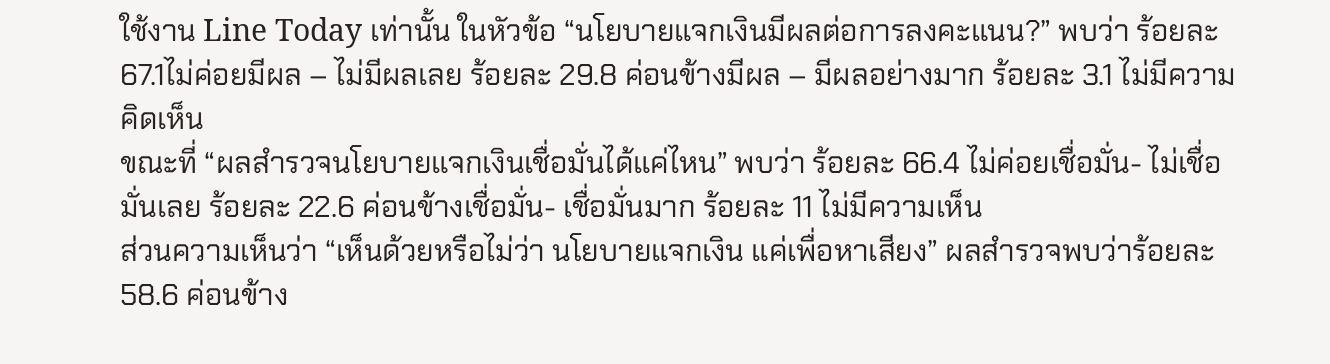ใช้งาน Line Today เท่านั้น ในหัวข้อ “นโยบายแจกเงินมีผลต่อการลงคะแนน?” พบว่า ร้อยละ 67.1ไม่ค่อยมีผล – ไม่มีผลเลย ร้อยละ 29.8 ค่อนข้างมีผล – มีผลอย่างมาก ร้อยละ 3.1 ไม่มีความคิดเห็น
ขณะที่ “ผลสำรวจนโยบายแจกเงินเชื่อมั่นได้แค่ไหน” พบว่า ร้อยละ 66.4 ไม่ค่อยเชื่อมั่น- ไม่เชื่อมั่นเลย ร้อยละ 22.6 ค่อนข้างเชื่อมั่น- เชื่อมั่นมาก ร้อยละ 11 ไม่มีความเห็น
ส่วนความเห็นว่า “เห็นด้วยหรือไม่ว่า นโยบายแจกเงิน แค่เพื่อหาเสียง” ผลสำรวจพบว่าร้อยละ 58.6 ค่อนข้าง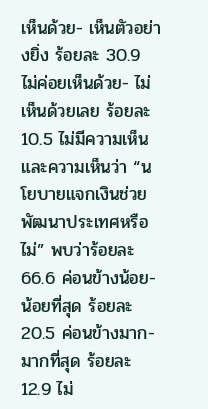เห็นด้วย- เห็นตัวอย่างยิ่ง ร้อยละ 30.9 ไม่ค่อยเห็นด้วย- ไม่เห็นด้วยเลย ร้อยละ 10.5 ไม่มีความเห็น
และความเห็นว่า “นโยบายแจกเงินช่วยพัฒนาประเทศหรือไม่” พบว่าร้อยละ 66.6 ค่อนข้างน้อย- น้อยที่สุด ร้อยละ 20.5 ค่อนข้างมาก- มากที่สุด ร้อยละ 12.9 ไม่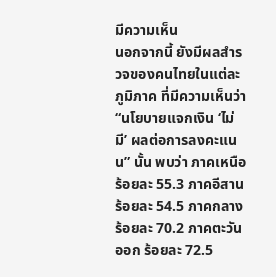มีความเห็น
นอกจากนี้ ยังมีผลสำรวจของคนไทยในแต่ละภูมิภาค ที่มีความเห็นว่า “นโยบายแจกเงิน ‘ไม่มี’ ผลต่อการลงคะแนน” นั้น พบว่า ภาคเหนือ ร้อยละ 55.3 ภาคอีสานร้อยละ 54.5 ภาคกลางร้อยละ 70.2 ภาคตะวันออก ร้อยละ 72.5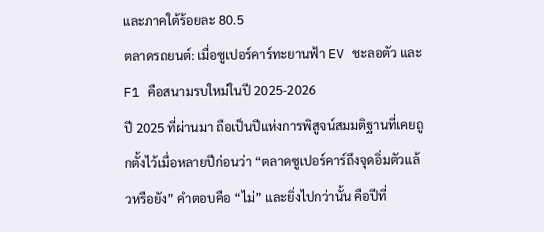และภาคใต้ร้อยละ 80.5
ตลาดรถยนต์: เมื่อซูเปอร์คาร์ทะยานฟ้า EV ชะลอตัว และ F1 คือสนามรบใหม่ในปี 2025-2026
ปี 2025 ที่ผ่านมา ถือเป็นปีแห่งการพิสูจน์สมมติฐานที่เคยถูกตั้งไว้เมื่อหลายปีก่อนว่า “ตลาดซูเปอร์คาร์ถึงจุดอิ่มตัวแล้วหรือยัง” คำตอบคือ “ไม่” และยิ่งไปกว่านั้น คือปีที่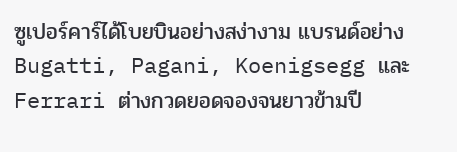ซูเปอร์คาร์ได้โบยบินอย่างสง่างาม แบรนด์อย่าง Bugatti, Pagani, Koenigsegg และ Ferrari ต่างกวดยอดจองจนยาวข้ามปี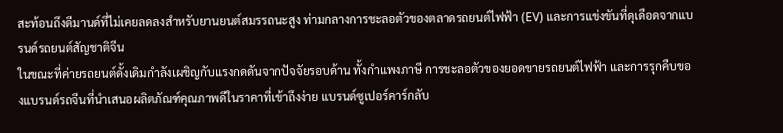สะท้อนถึงดีมานด์ที่ไม่เคยลดลงสำหรับยานยนต์สมรรถนะสูง ท่ามกลางการชะลอตัวของตลาดรถยนต์ไฟฟ้า (EV) และการแข่งขันที่ดุเดือดจากแบรนด์รถยนต์สัญชาติจีน
ในขณะที่ค่ายรถยนต์ดั้งเดิมกำลังเผชิญกับแรงกดดันจากปัจจัยรอบด้าน ทั้งกำแพงภาษี การชะลอตัวของยอดขายรถยนต์ไฟฟ้า และการรุกคืบของแบรนด์รถจีนที่นำเสนอผลิตภัณฑ์คุณภาพดีในราคาที่เข้าถึงง่าย แบรนด์ซูเปอร์คาร์กลับ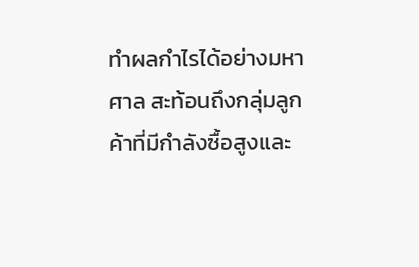ทำผลกำไรได้อย่างมหาศาล สะท้อนถึงกลุ่มลูกค้าที่มีกำลังซื้อสูงและ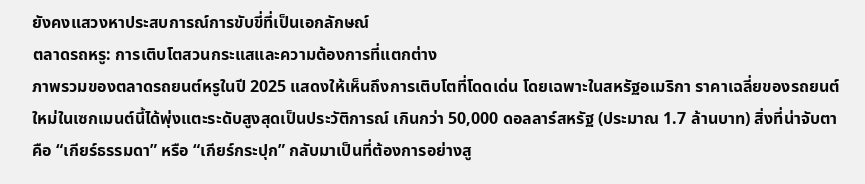ยังคงแสวงหาประสบการณ์การขับขี่ที่เป็นเอกลักษณ์
ตลาดรถหรู: การเติบโตสวนกระแสและความต้องการที่แตกต่าง
ภาพรวมของตลาดรถยนต์หรูในปี 2025 แสดงให้เห็นถึงการเติบโตที่โดดเด่น โดยเฉพาะในสหรัฐอเมริกา ราคาเฉลี่ยของรถยนต์ใหม่ในเซกเมนต์นี้ได้พุ่งแตะระดับสูงสุดเป็นประวัติการณ์ เกินกว่า 50,000 ดอลลาร์สหรัฐ (ประมาณ 1.7 ล้านบาท) สิ่งที่น่าจับตาคือ “เกียร์ธรรมดา” หรือ “เกียร์กระปุก” กลับมาเป็นที่ต้องการอย่างสู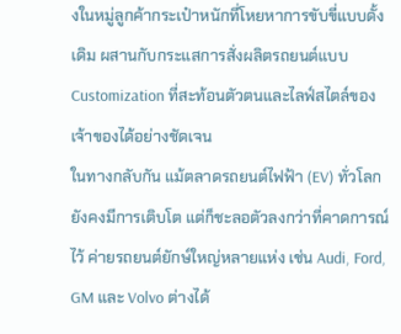งในหมู่ลูกค้ากระเป๋าหนักที่โหยหาการขับขี่แบบดั้งเดิม ผสานกับกระแสการสั่งผลิตรถยนต์แบบ Customization ที่สะท้อนตัวตนและไลฟ์สไตล์ของเจ้าของได้อย่างชัดเจน
ในทางกลับกัน แม้ตลาดรถยนต์ไฟฟ้า (EV) ทั่วโลกยังคงมีการเติบโต แต่ก็ชะลอตัวลงกว่าที่คาดการณ์ไว้ ค่ายรถยนต์ยักษ์ใหญ่หลายแห่ง เช่น Audi, Ford, GM และ Volvo ต่างได้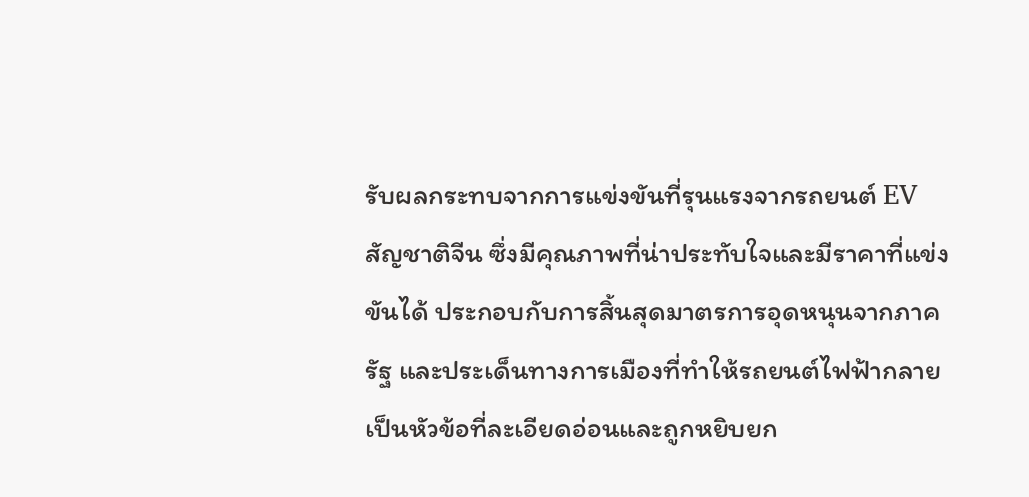รับผลกระทบจากการแข่งขันที่รุนแรงจากรถยนต์ EV สัญชาติจีน ซึ่งมีคุณภาพที่น่าประทับใจและมีราคาที่แข่งขันได้ ประกอบกับการสิ้นสุดมาตรการอุดหนุนจากภาครัฐ และประเด็นทางการเมืองที่ทำให้รถยนต์ไฟฟ้ากลายเป็นหัวข้อที่ละเอียดอ่อนและถูกหยิบยก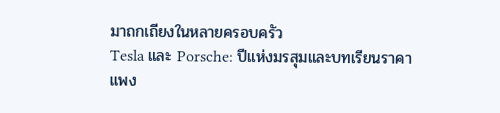มาถกเถียงในหลายครอบครัว
Tesla และ Porsche: ปีแห่งมรสุมและบทเรียนราคาแพง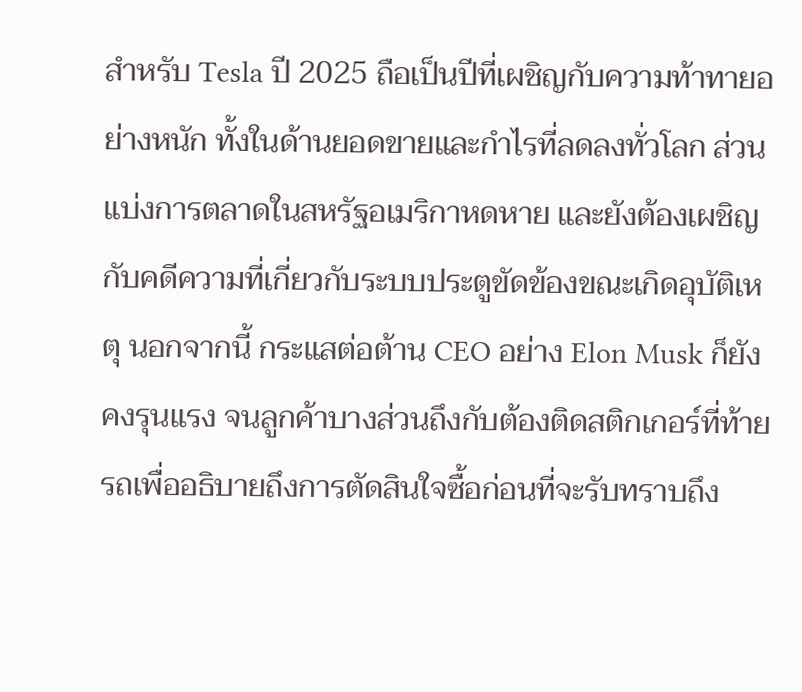สำหรับ Tesla ปี 2025 ถือเป็นปีที่เผชิญกับความท้าทายอย่างหนัก ทั้งในด้านยอดขายและกำไรที่ลดลงทั่วโลก ส่วนแบ่งการตลาดในสหรัฐอเมริกาหดหาย และยังต้องเผชิญกับคดีความที่เกี่ยวกับระบบประตูขัดข้องขณะเกิดอุบัติเหตุ นอกจากนี้ กระแสต่อต้าน CEO อย่าง Elon Musk ก็ยังคงรุนแรง จนลูกค้าบางส่วนถึงกับต้องติดสติกเกอร์ที่ท้ายรถเพื่ออธิบายถึงการตัดสินใจซื้อก่อนที่จะรับทราบถึง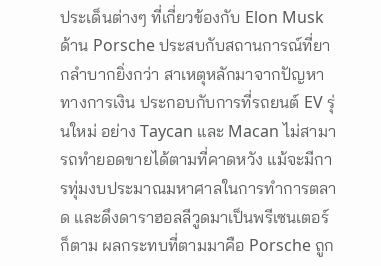ประเด็นต่างๆ ที่เกี่ยวข้องกับ Elon Musk
ด้าน Porsche ประสบกับสถานการณ์ที่ยากลำบากยิ่งกว่า สาเหตุหลักมาจากปัญหาทางการเงิน ประกอบกับการที่รถยนต์ EV รุ่นใหม่ อย่าง Taycan และ Macan ไม่สามารถทำยอดขายได้ตามที่คาดหวัง แม้จะมีการทุ่มงบประมาณมหาศาลในการทำการตลาด และดึงดาราฮอลลีวูดมาเป็นพรีเซนเตอร์ก็ตาม ผลกระทบที่ตามมาคือ Porsche ถูก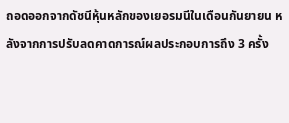ถอดออกจากดัชนีหุ้นหลักของเยอรมนีในเดือนกันยายน หลังจากการปรับลดคาดการณ์ผลประกอบการถึง 3 ครั้ง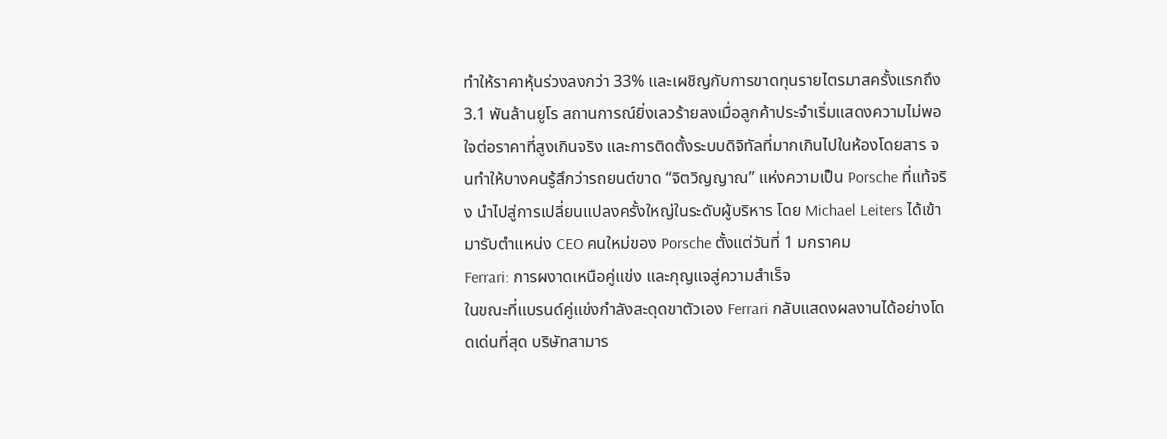ทำให้ราคาหุ้นร่วงลงกว่า 33% และเผชิญกับการขาดทุนรายไตรมาสครั้งแรกถึง 3.1 พันล้านยูโร สถานการณ์ยิ่งเลวร้ายลงเมื่อลูกค้าประจำเริ่มแสดงความไม่พอใจต่อราคาที่สูงเกินจริง และการติดตั้งระบบดิจิทัลที่มากเกินไปในห้องโดยสาร จนทำให้บางคนรู้สึกว่ารถยนต์ขาด “จิตวิญญาณ” แห่งความเป็น Porsche ที่แท้จริง นำไปสู่การเปลี่ยนแปลงครั้งใหญ่ในระดับผู้บริหาร โดย Michael Leiters ได้เข้ามารับตำแหน่ง CEO คนใหม่ของ Porsche ตั้งแต่วันที่ 1 มกราคม
Ferrari: การผงาดเหนือคู่แข่ง และกุญแจสู่ความสำเร็จ
ในขณะที่แบรนด์คู่แข่งกำลังสะดุดขาตัวเอง Ferrari กลับแสดงผลงานได้อย่างโดดเด่นที่สุด บริษัทสามาร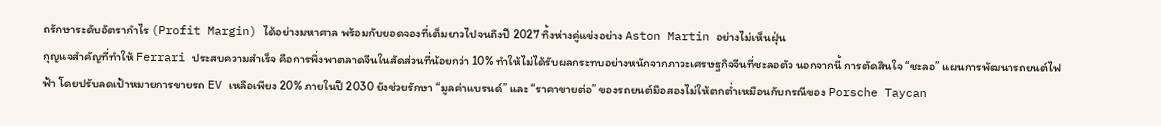ถรักษาระดับอัตรากำไร (Profit Margin) ได้อย่างมหาศาล พร้อมกับยอดจองที่เต็มยาวไปจนถึงปี 2027 ทิ้งห่างคู่แข่งอย่าง Aston Martin อย่างไม่เห็นฝุ่น
กุญแจสำคัญที่ทำให้ Ferrari ประสบความสำเร็จ คือการพึ่งพาตลาดจีนในสัดส่วนที่น้อยกว่า 10% ทำให้ไม่ได้รับผลกระทบอย่างหนักจากภาวะเศรษฐกิจจีนที่ชะลอตัว นอกจากนี้ การตัดสินใจ “ชะลอ” แผนการพัฒนารถยนต์ไฟฟ้า โดยปรับลดเป้าหมายการขายรถ EV เหลือเพียง 20% ภายในปี 2030 ยังช่วยรักษา “มูลค่าแบรนด์” และ “ราคาขายต่อ” ของรถยนต์มือสองไม่ให้ตกต่ำเหมือนกับกรณีของ Porsche Taycan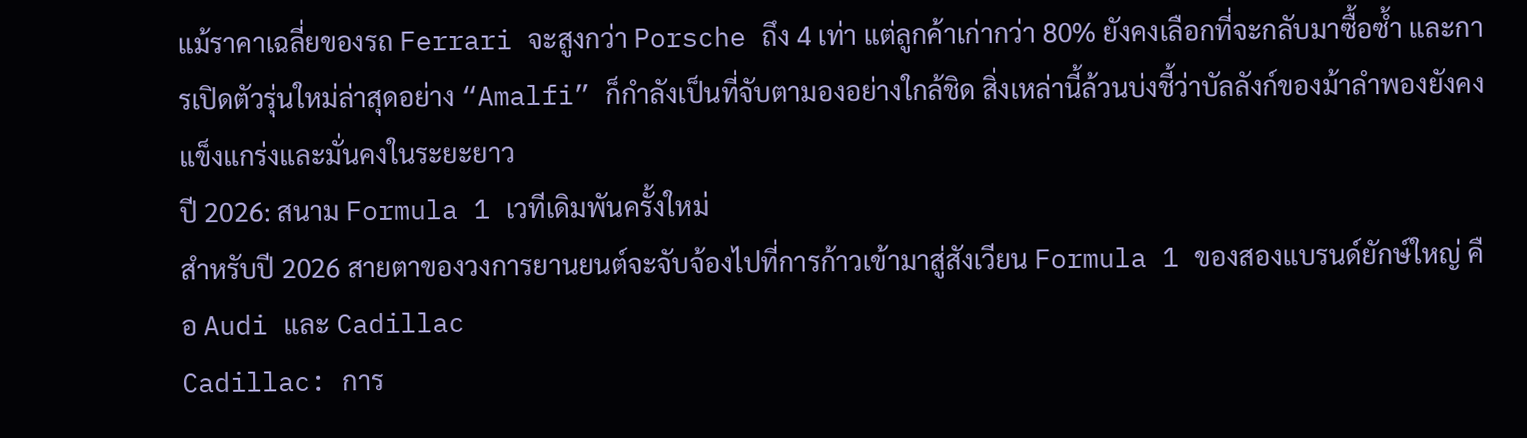แม้ราคาเฉลี่ยของรถ Ferrari จะสูงกว่า Porsche ถึง 4 เท่า แต่ลูกค้าเก่ากว่า 80% ยังคงเลือกที่จะกลับมาซื้อซ้ำ และการเปิดตัวรุ่นใหม่ล่าสุดอย่าง “Amalfi” ก็กำลังเป็นที่จับตามองอย่างใกล้ชิด สิ่งเหล่านี้ล้วนบ่งชี้ว่าบัลลังก์ของม้าลำพองยังคงแข็งแกร่งและมั่นคงในระยะยาว
ปี 2026: สนาม Formula 1 เวทีเดิมพันครั้งใหม่
สำหรับปี 2026 สายตาของวงการยานยนต์จะจับจ้องไปที่การก้าวเข้ามาสู่สังเวียน Formula 1 ของสองแบรนด์ยักษ์ใหญ่ คือ Audi และ Cadillac
Cadillac: การ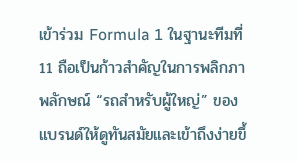เข้าร่วม Formula 1 ในฐานะทีมที่ 11 ถือเป็นก้าวสำคัญในการพลิกภาพลักษณ์ “รถสำหรับผู้ใหญ่” ของแบรนด์ให้ดูทันสมัยและเข้าถึงง่ายขึ้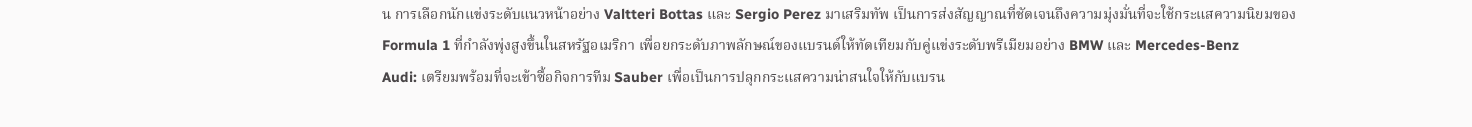น การเลือกนักแข่งระดับแนวหน้าอย่าง Valtteri Bottas และ Sergio Perez มาเสริมทัพ เป็นการส่งสัญญาณที่ชัดเจนถึงความมุ่งมั่นที่จะใช้กระแสความนิยมของ Formula 1 ที่กำลังพุ่งสูงขึ้นในสหรัฐอเมริกา เพื่อยกระดับภาพลักษณ์ของแบรนด์ให้ทัดเทียมกับคู่แข่งระดับพรีเมียมอย่าง BMW และ Mercedes-Benz
Audi: เตรียมพร้อมที่จะเข้าซื้อกิจการทีม Sauber เพื่อเป็นการปลุกกระแสความน่าสนใจให้กับแบรน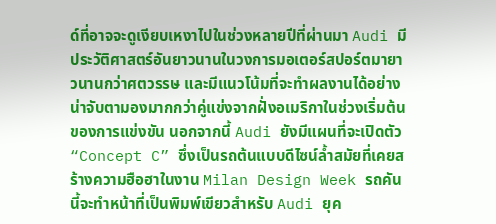ด์ที่อาจจะดูเงียบเหงาไปในช่วงหลายปีที่ผ่านมา Audi มีประวัติศาสตร์อันยาวนานในวงการมอเตอร์สปอร์ตมายาวนานกว่าศตวรรษ และมีแนวโน้มที่จะทำผลงานได้อย่างน่าจับตามองมากกว่าคู่แข่งจากฝั่งอเมริกาในช่วงเริ่มต้นของการแข่งขัน นอกจากนี้ Audi ยังมีแผนที่จะเปิดตัว “Concept C” ซึ่งเป็นรถต้นแบบดีไซน์ล้ำสมัยที่เคยสร้างความฮือฮาในงาน Milan Design Week รถคันนี้จะทำหน้าที่เป็นพิมพ์เขียวสำหรับ Audi ยุค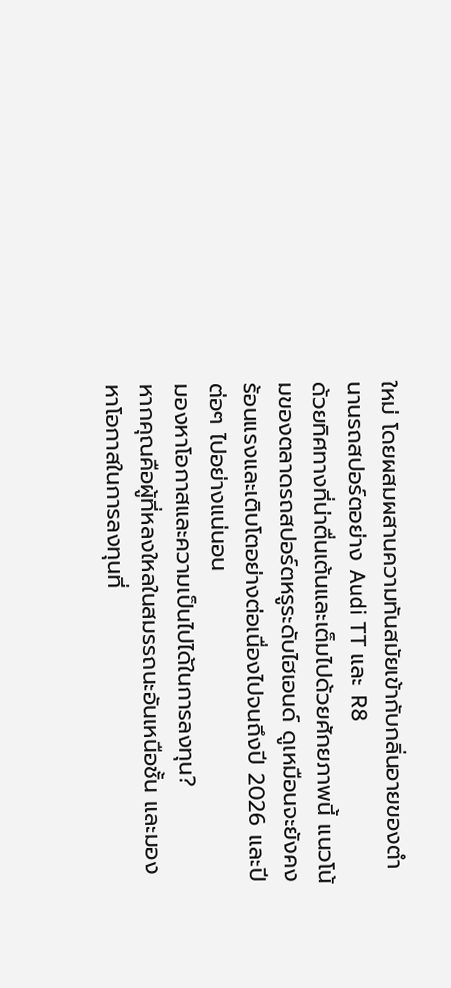ใหม่ โดยผสมผสานความทันสมัยเข้ากับกลิ่นอายของตำนานรถสปอร์ตอย่าง Audi TT และ R8
ด้วยทิศทางที่น่าตื่นเต้นและเต็มไปด้วยศักยภาพนี้ แนวโน้มของตลาดรถสปอร์ตหรูระดับไฮเอนด์ ดูเหมือนจะยังคงร้อนแรงและเติบโตอย่างต่อเนื่องไปจนถึงปี 2026 และปีต่อๆ ไปอย่างแน่นอน
มองหาโอกาสและความเป็นไปได้ในการลงทุน?
หากคุณคือผู้ที่หลงใหลในสมรรถนะอันเหนือชั้น และมองหาโอกาสในการลงทุนที่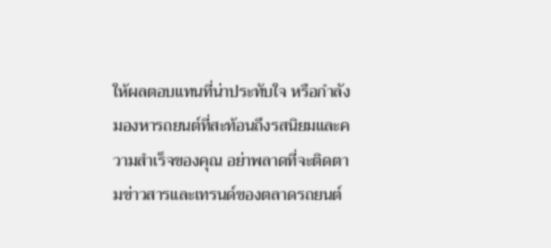ให้ผลตอบแทนที่น่าประทับใจ หรือกำลังมองหารถยนต์ที่สะท้อนถึงรสนิยมและความสำเร็จของคุณ อย่าพลาดที่จะติดตามข่าวสารและเทรนด์ของตลาดรถยนต์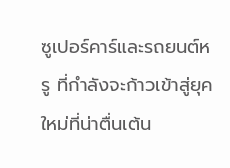ซูเปอร์คาร์และรถยนต์หรู ที่กำลังจะก้าวเข้าสู่ยุคใหม่ที่น่าตื่นเต้น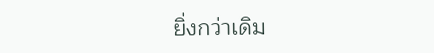ยิ่งกว่าเดิม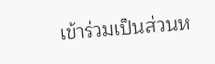เข้าร่วมเป็นส่วนห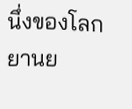นึ่งของโลกยานย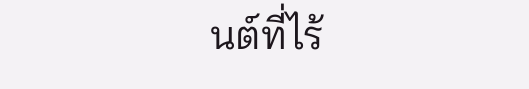นต์ที่ไร้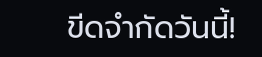ขีดจำกัดวันนี้!